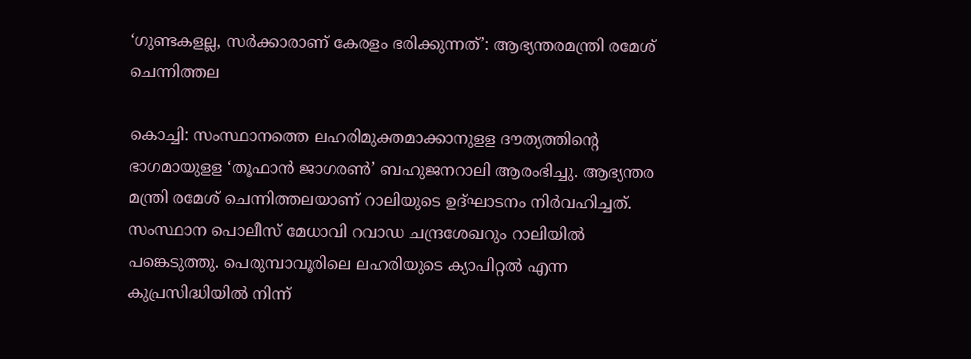‘ഗുണ്ടകളല്ല, സർക്കാരാണ് കേരളം ഭരിക്കുന്നത്’: ആഭ്യന്തരമന്ത്രി രമേശ് ചെന്നിത്തല

കൊച്ചി: സംസ്ഥാനത്തെ ലഹരിമുക്തമാക്കാനുളള ദൗത്യത്തിന്റെ ഭാഗമായുളള ‘തൂഫാന്‍ ജാഗരണ്‍’ ബഹുജനറാലി ആരംഭിച്ചു. ആഭ്യന്തര മന്ത്രി രമേശ് ചെന്നിത്തലയാണ് റാലിയുടെ ഉദ്ഘാടനം നിര്‍വഹിച്ചത്. സംസ്ഥാന പൊലീസ് മേധാവി റവാഡ ചന്ദ്രശേഖറും റാലിയില്‍ പങ്കെടുത്തു. പെരുമ്പാവൂരിലെ ലഹരിയുടെ ക്യാപിറ്റല്‍ എന്ന കുപ്രസിദ്ധിയില്‍ നിന്ന്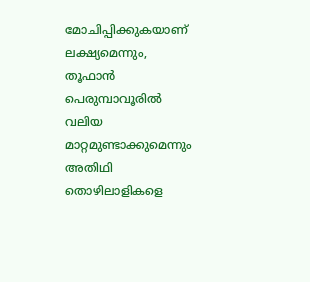മോചിപ്പിക്കുകയാണ് ലക്ഷ്യമെന്നും, തൂഫാന്‍ പെരുമ്പാവൂരില്‍ വലിയ മാറ്റമുണ്ടാക്കുമെന്നും അതിഥി തൊഴിലാളികളെ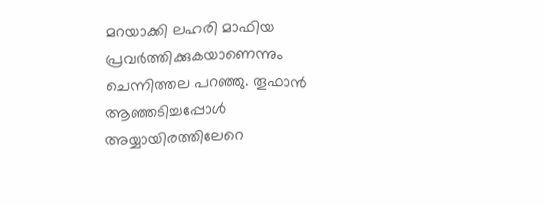മറയാക്കി ലഹരി മാഫിയ പ്രവര്‍ത്തിക്കുകയാണെന്നും ചെന്നിത്തല പറഞ്ഞു. തൂഫാന്‍ ആഞ്ഞടിച്ചപ്പോള്‍ അയ്യായിരത്തിലേറെ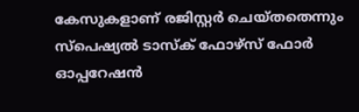കേസുകളാണ് രജിസ്റ്റര്‍ ചെയ്തതെന്നും സ്‌പെഷ്യല്‍ ടാസ്‌ക് ഫോഴ്‌സ് ഫോര്‍ ഓപ്പറേഷന്‍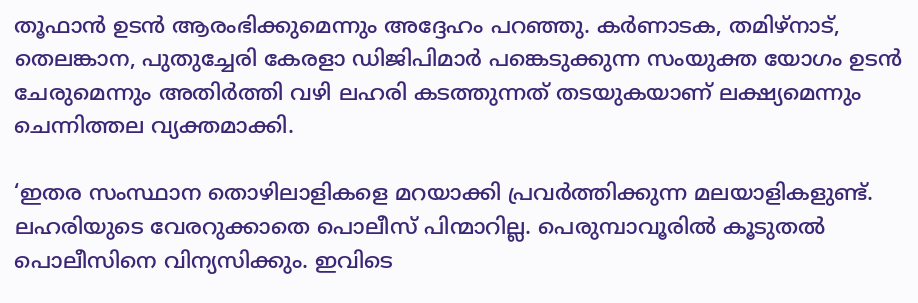തൂഫാന്‍ ഉടന്‍ ആരംഭിക്കുമെന്നും അദ്ദേഹം പറഞ്ഞു. കര്‍ണാടക, തമിഴ്‌നാട്, തെലങ്കാന, പുതുച്ചേരി കേരളാ ഡിജിപിമാര്‍ പങ്കെടുക്കുന്ന സംയുക്ത യോഗം ഉടന്‍ ചേരുമെന്നും അതിര്‍ത്തി വഴി ലഹരി കടത്തുന്നത് തടയുകയാണ് ലക്ഷ്യമെന്നും ചെന്നിത്തല വ്യക്തമാക്കി.

‘ഇതര സംസ്ഥാന തൊഴിലാളികളെ മറയാക്കി പ്രവര്‍ത്തിക്കുന്ന മലയാളികളുണ്ട്. ലഹരിയുടെ വേരറുക്കാതെ പൊലീസ് പിന്മാറില്ല. പെരുമ്പാവൂരില്‍ കൂടുതല്‍ പൊലീസിനെ വിന്യസിക്കും. ഇവിടെ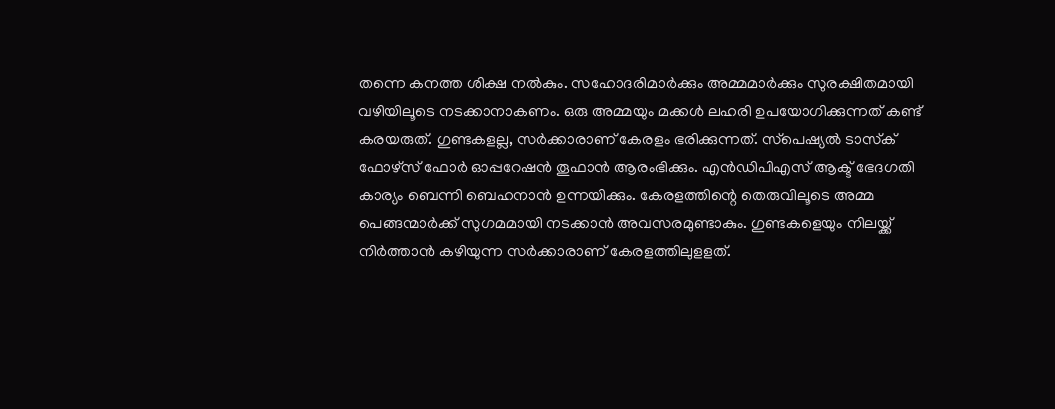തന്നെ കനത്ത ശിക്ഷ നല്‍കും. സഹോദരിമാര്‍ക്കും അമ്മമാര്‍ക്കും സുരക്ഷിതമായി വഴിയിലൂടെ നടക്കാനാകണം. ഒരു അമ്മയും മക്കള്‍ ലഹരി ഉപയോഗിക്കുന്നത് കണ്ട് കരയരുത്. ഗുണ്ടകളല്ല, സര്‍ക്കാരാണ് കേരളം ഭരിക്കുന്നത്. സ്‌പെഷ്യല്‍ ടാസ്‌ക് ഫോഴ്‌സ് ഫോര്‍ ഓപ്പറേഷന്‍ തൂഫാന്‍ ആരംഭിക്കും. എന്‍ഡിപിഎസ് ആക്ട് ഭേദഗതി കാര്യം ബെന്നി ബെഹനാന്‍ ഉന്നയിക്കും. കേരളത്തിന്റെ തെരുവിലൂടെ അമ്മ പെങ്ങന്മാര്‍ക്ക് സുഗമമായി നടക്കാന്‍ അവസരമുണ്ടാകും. ഗുണ്ടകളെയും നിലയ്ക്ക് നിര്‍ത്താന്‍ കഴിയുന്ന സര്‍ക്കാരാണ് കേരളത്തിലുളളത്.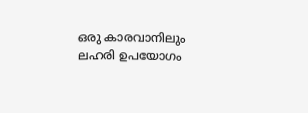ഒരു കാരവാനിലും ലഹരി ഉപയോഗം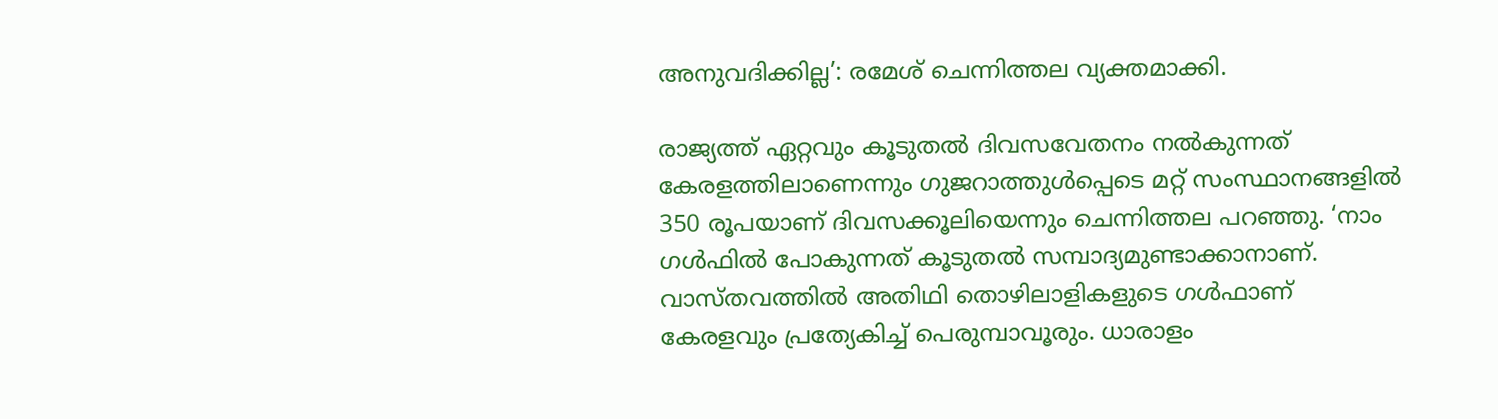അനുവദിക്കില്ല’: രമേശ് ചെന്നിത്തല വ്യക്തമാക്കി.

രാജ്യത്ത് ഏറ്റവും കൂടുതല്‍ ദിവസവേതനം നല്‍കുന്നത് കേരളത്തിലാണെന്നും ഗുജറാത്തുള്‍പ്പെടെ മറ്റ് സംസ്ഥാനങ്ങളില്‍ 350 രൂപയാണ് ദിവസക്കൂലിയെന്നും ചെന്നിത്തല പറഞ്ഞു. ‘നാം ഗള്‍ഫില്‍ പോകുന്നത് കൂടുതല്‍ സമ്പാദ്യമുണ്ടാക്കാനാണ്. വാസ്തവത്തില്‍ അതിഥി തൊഴിലാളികളുടെ ഗള്‍ഫാണ് കേരളവും പ്രത്യേകിച്ച് പെരുമ്പാവൂരും. ധാരാളം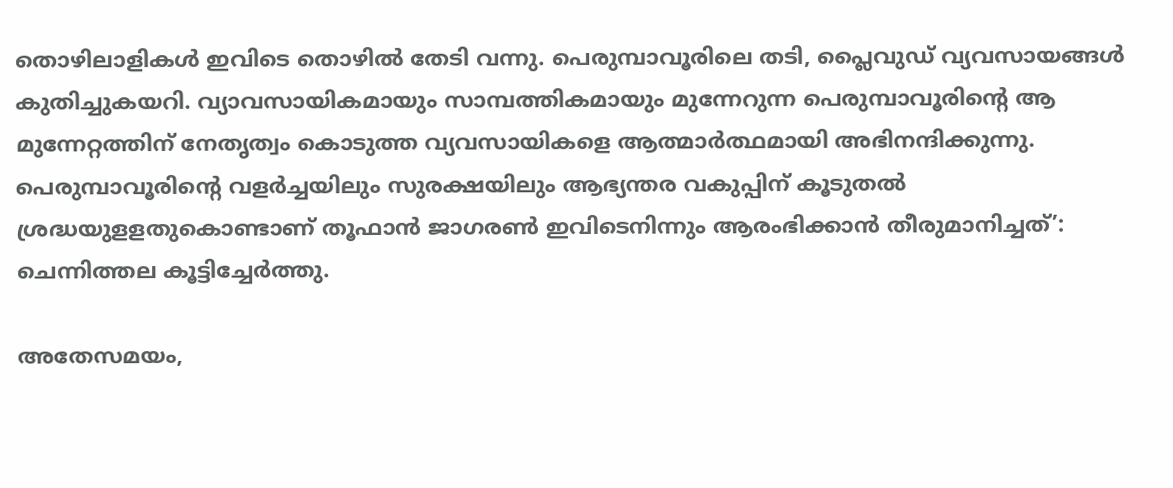തൊഴിലാളികള്‍ ഇവിടെ തൊഴില്‍ തേടി വന്നു. പെരുമ്പാവൂരിലെ തടി, പ്ലൈവുഡ് വ്യവസായങ്ങള്‍ കുതിച്ചുകയറി. വ്യാവസായികമായും സാമ്പത്തികമായും മുന്നേറുന്ന പെരുമ്പാവൂരിന്റെ ആ മുന്നേറ്റത്തിന് നേതൃത്വം കൊടുത്ത വ്യവസായികളെ ആത്മാര്‍ത്ഥമായി അഭിനന്ദിക്കുന്നു. പെരുമ്പാവൂരിന്റെ വളര്‍ച്ചയിലും സുരക്ഷയിലും ആഭ്യന്തര വകുപ്പിന് കൂടുതല്‍ ശ്രദ്ധയുളളതുകൊണ്ടാണ് തൂഫാന്‍ ജാഗരണ്‍ ഇവിടെനിന്നും ആരംഭിക്കാന്‍ തീരുമാനിച്ചത്’: ചെന്നിത്തല കൂട്ടിച്ചേര്‍ത്തു.

അതേസമയം,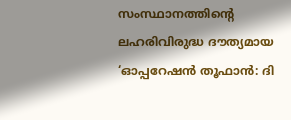സംസ്ഥാനത്തിന്റെ ലഹരിവിരുദ്ധ ദൗത്യമായ ‘ഓപ്പറേഷന്‍ തൂഫാന്‍: ദി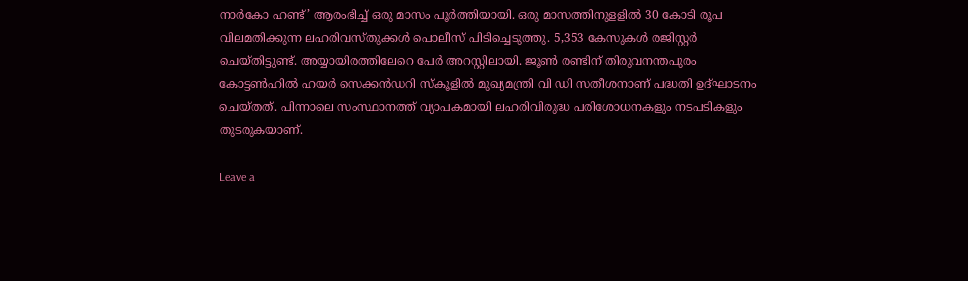നാര്‍കോ ഹണ്ട്’ ആരംഭിച്ച് ഒരു മാസം പൂര്‍ത്തിയായി. ഒരു മാസത്തിനുളളില്‍ 30 കോടി രൂപ വിലമതിക്കുന്ന ലഹരിവസ്തുക്കള്‍ പൊലീസ് പിടിച്ചെടുത്തു. 5,353 കേസുകള്‍ രജിസ്റ്റര്‍ ചെയ്തിട്ടുണ്ട്. അയ്യായിരത്തിലേറെ പേര്‍ അറസ്റ്റിലായി. ജൂണ്‍ രണ്ടിന് തിരുവനന്തപുരം കോട്ടണ്‍ഹില്‍ ഹയര്‍ സെക്കന്‍ഡറി സ്‌കൂളില്‍ മുഖ്യമന്ത്രി വി ഡി സതീശനാണ് പദ്ധതി ഉദ്ഘാടനം ചെയ്തത്. പിന്നാലെ സംസ്ഥാനത്ത് വ്യാപകമായി ലഹരിവിരുദ്ധ പരിശോധനകളും നടപടികളും തുടരുകയാണ്.

Leave a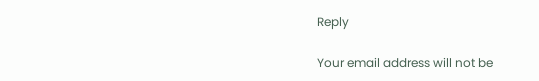Reply

Your email address will not be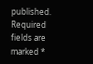published. Required fields are marked *